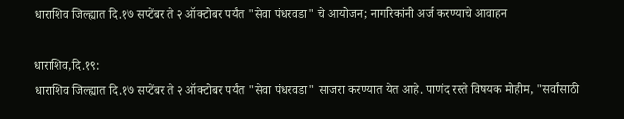धाराशिव जिल्ह्यात दि.१७ सप्टेंबर ते २ ऑक्टोबर पर्यंत "सेवा पंधरवडा" चे आयोजन; नागरिकांनी अर्ज करण्याचे आवाहन

धाराशिव,दि.१९:
धाराशिव जिल्ह्यात दि.१७ सप्टेंबर ते २ ऑक्टोबर पर्यंत "सेवा पंधरवडा" साजरा करण्यात येत आहे. पाणंद रस्ते विषयक मोहीम, "सर्वांसाठी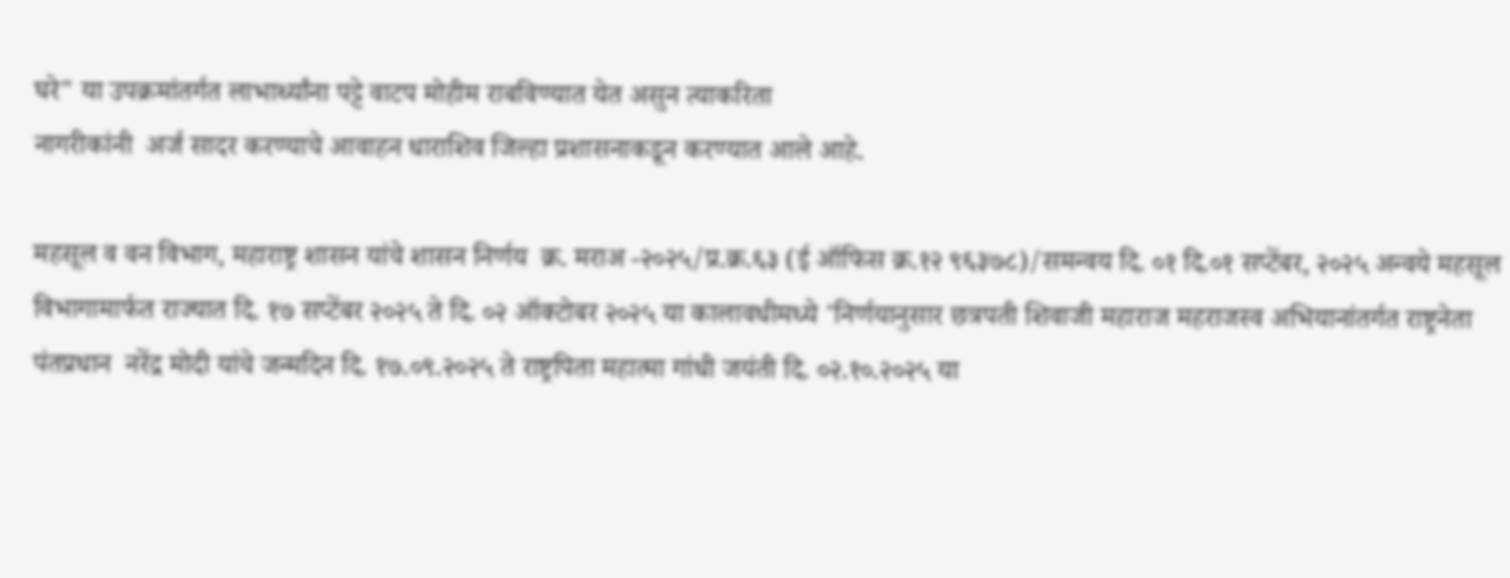घरे" या उपक्रमांतर्गत लाभार्थ्यांना पट्टे वाटप मोहीम राबविण्यात येत असुन त्याकरिता
नागरीकांनी  अर्ज सादर करण्याचे आवाहन धाराशिव जिल्हा प्रशासनाकडून करण्यात आले आहे.

महसूल व वन विभाग, महाराष्ट्र शासन यांचे शासन निर्णय  क्र. मराअ -२०२५/प्र.क्र.६३ (ई ऑफिस क्र.१२ ९६३७८)/समन्वय दि. ०१ दि.०१ सप्टेंबर, २०२५ अन्वये महसूल विभागामार्फत राज्यात दि. १७ सप्टेंबर २०२५ ते दि. ०२ ऑक्टोबर २०२५ या कालावधीमध्ये 'निर्णयानुसार छत्रपती शिवाजी महाराज महराजस्व अभियानांतर्गत राष्ट्रनेता पंतप्रधान  नरेंद्र मोदी यांचे जन्मदिन दि. १७.०९.२०२५ ते राष्ट्रपिता महात्मा गांधी जयंती दि. ०२.१०.२०२५ या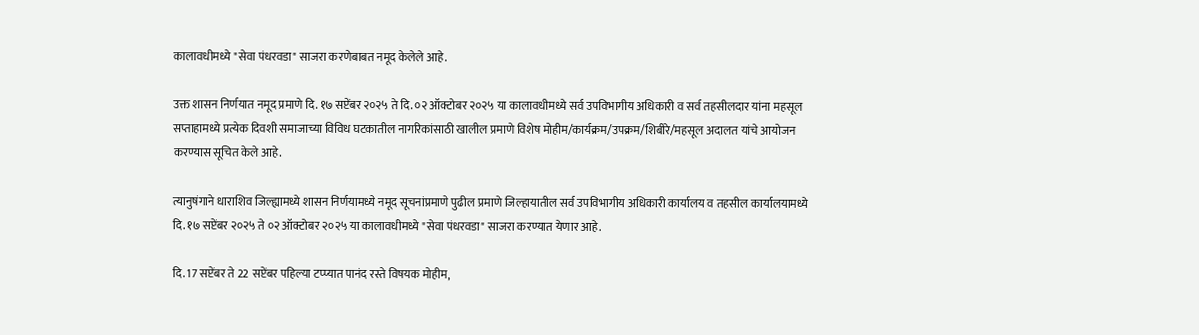कालावधीमध्ये "सेवा पंधरवडा" साजरा करणेबाबत नमूद केलेले आहे.

उक्त शासन निर्णयात नमूद प्रमाणे दि. १७ सप्टेंबर २०२५ ते दि. ०२ ऑक्टोबर २०२५ या कालावधीमध्ये सर्व उपविभागीय अधिकारी व सर्व तहसीलदार यांना महसूल सप्ताहामध्ये प्रत्येक दिवशी समाजाच्या विविध घटकातील नागरिकांसाठी खालील प्रमाणे विशेष मोहीम/कार्यक्रम/उपक्रम/शिबीरे/महसूल अदालत यांचे आयोजन करण्यास सूचित केले आहे.

त्यानुषंगाने धाराशिव जिल्ह्यामध्ये शासन निर्णयामध्ये नमूद सूचनांप्रमाणे पुढील प्रमाणे जिल्हायातील सर्व उपविभागीय अधिकारी कार्यालय व तहसील कार्यालयामध्ये दि. १७ सप्टेंबर २०२५ ते ०२ ऑक्टोबर २०२५ या कालावधीमध्ये "सेवा पंधरवडा" साजरा करण्यात येणार आहे.

दि. 17 सप्टेंबर ते 22 सप्टेंबर पहिल्या टप्प्यात पानंद रस्ते विषयक मोहीम,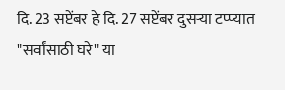दि. 23 सप्टेंबर हे दि. 27 सप्टेंबर दुसऱ्या टप्प्यात "सर्वांसाठी घरे" या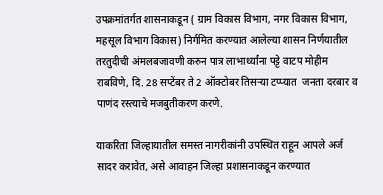उपक्रमांतर्गत शासनाकडून ( ग्राम विकास विभाग, नगर विकास विभाग, महसूल विभाग विकास) निर्गमित करण्यात आलेल्या शासन निर्णयातील तरतुदीची अंमलबजावणी करुन पात्र लाभार्थ्यांना पट्टे वाटप मोहीम राबविणे, दि. 28 सप्टेंबर ते 2 ऑक्टोबर तिसऱ्या टप्प्यात  जनता दरबार व पाणंद रस्त्याचे मजबुतीकरण करणे.

याकरिता जिल्हायातील समस्त नागरीकांनी उपस्थित राहून आपले अर्ज सादर करावेत, असे आवाहन जिल्हा प्रशासनाकडून करण्यात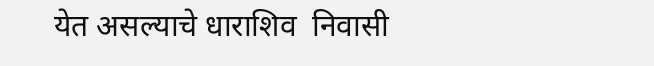येत असल्याचे धाराशिव  निवासी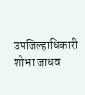उपजिल्हाधिकारी शोभा जाधव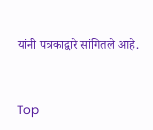यांनी पत्रकाद्वारे सांगितले आहे.


Top